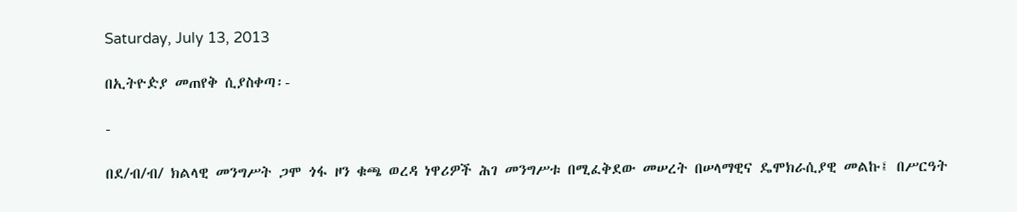Saturday, July 13, 2013

በኢትዮዽያ መጠየቅ ሲያስቀጣ፡-

-

በደ/ብ/ብ/ ክልላዊ መንግሥት ጋሞ ጎፋ ዞን ቁጫ ወረዳ ነዋሪዎች ሕገ መንግሥቱ በሚፈቅደው መሠረት በሠላማዊና ዴሞክራሲያዊ መልኩ፤ በሥርዓት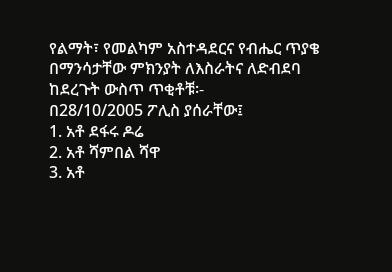የልማት፣ የመልካም አስተዳደርና የብሔር ጥያቄ በማንሳታቸው ምክንያት ለእስራትና ለድብደባ ከደረጉት ውስጥ ጥቂቶቹ፡-
በ28/10/2005 ፖሊስ ያሰራቸው፤
1. አቶ ደፋሩ ዶሬ
2. አቶ ሻምበል ሻዋ
3. አቶ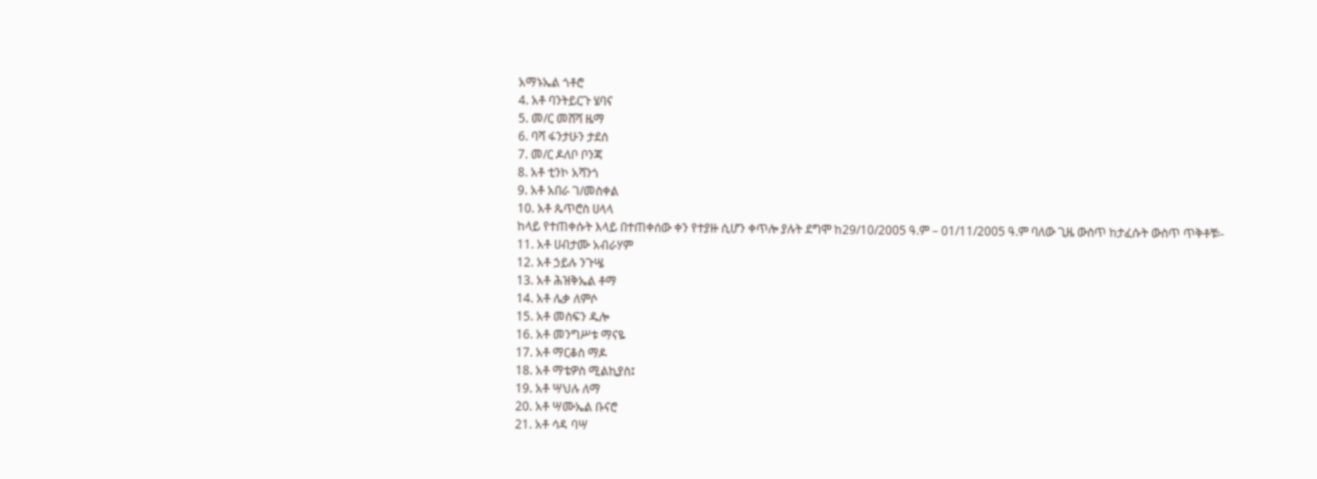አማኑኤል ጎቶሮ
4. አቶ ባንትይርጉ ሄባና
5. መ/ር መሸሻ ዜማ
6. ባሻ ፋንታሁን ታደሰ
7. መ/ር ዶለቦ ቦንጃ
8. አቶ ቲንኮ አሻንጎ
9. አቶ አበራ ገ/መስቀል
10. አቶ ጴጥሮስ ሀላላ
ከላይ የተጠቀሱት እላይ በተጠቀሰው ቀን የተያዙ ሲሆን ቀጥሎ ያሉት ደግሞ ከ29/10/2005 ዓ.ም – 01/11/2005 ዓ.ም ባለው ጊዜ ውስጥ ከታፈሱት ውስጥ ጥቅቶቹ፡-
11. አቶ ሀብታሙ አብራሃም
12. አቶ ኃይሉ ንጉሤ
13. አቶ ሕዝቅኤል ቶማ
14. አቶ ሌቃ ለምሶ
15. አቶ መስፍን ዱሎ
16. አቶ መንግሥቱ ማናዬ
17. አቶ ማርቆስ ማዶ
18. አቶ ማቴዎስ ሚልኪያስ፤
19. አቶ ሣህሉ ለማ
20. አቶ ሣሙኤል ቡናሮ
21. አቶ ሳዳ ባሣ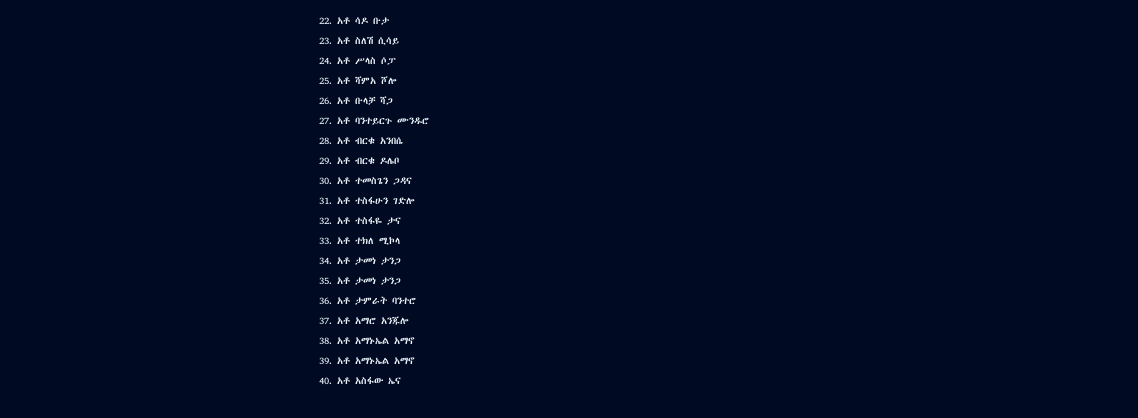22. አቶ ሳዶ ቡታ
23. አቶ ስለሽ ሲሳይ
24. አቶ ሥላስ ሶፓ
25. አቶ ሻምአ ሾሎ
26. አቶ ቡላቻ ሻጋ
27. አቶ ባንተይርጉ ሙንዱሮ
28. አቶ ብርቁ አንበሴ
29. አቶ ብርቁ ዶሌቦ
30. አቶ ተመስጌን ጋዳና
31. አቶ ተስፋሁን ገድሎ
32. አቶ ተስፋዬ ታና
33. አቶ ተክለ ሚኮላ
34. አቶ ታመነ ታንጋ
35. አቶ ታመነ ታንጋ
36. አቶ ታምራት ባንተሮ
37. አቶ አማሮ አንጁሎ
38. አቶ አማኑኤል አማኖ
39. አቶ አማኑኤል አማኖ
40. አቶ አስፋው ኤና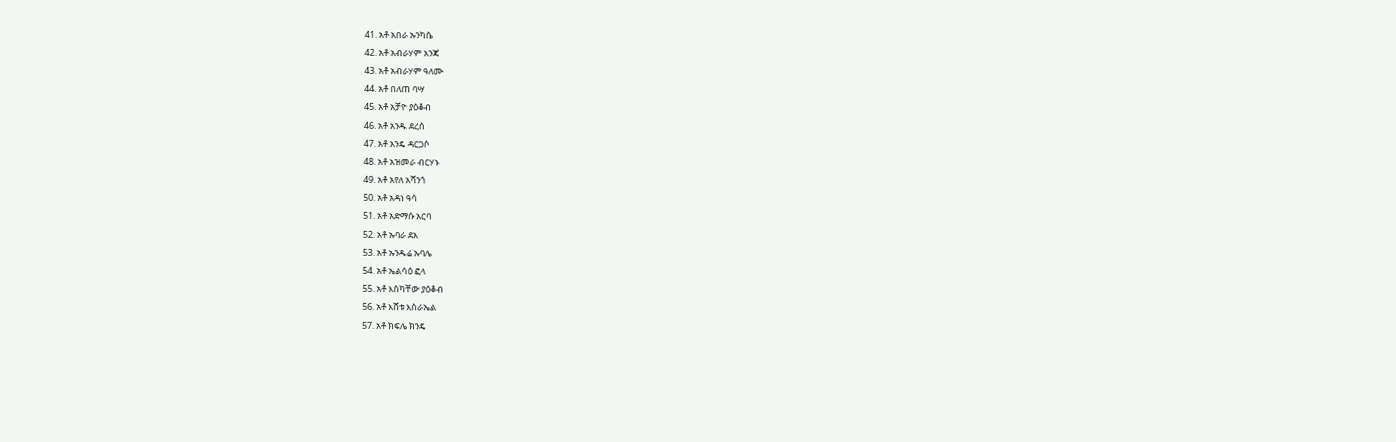41. አቶ አበራ ኡንካሴ
42. አቶ አብራሃም አንጃ
43. አቶ አብራሃም ዓለሙ
44. አቶ በለጠ ባሣ
45. አቶ አቻዮ ያዕቆብ
46. አቶ አንዱ ደረሰ
47. አቶ አንዴ ዳርጋሶ
48. አቶ አዝመራ ብርሃኑ
49. አቶ አየለ አሻንጎ
50. አቶ አዳነ ዓሳ
51. አቶ አድማሱ አርባ
52. አቶ ኡባራ ደአ
53. አቶ ኡንዱሬ ኡባሌ
54. አቶ ኤልሳዕ ፎላ
55. አቶ እስካቸው ያዕቆብ
56. አቶ እሸቱ እስራኤል
57. አቶ ክፍሌ ክንዴ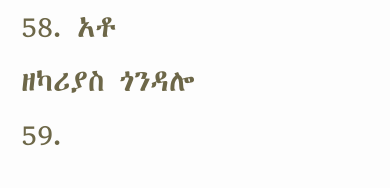58. አቶ ዘካሪያስ ጎንዳሎ
59.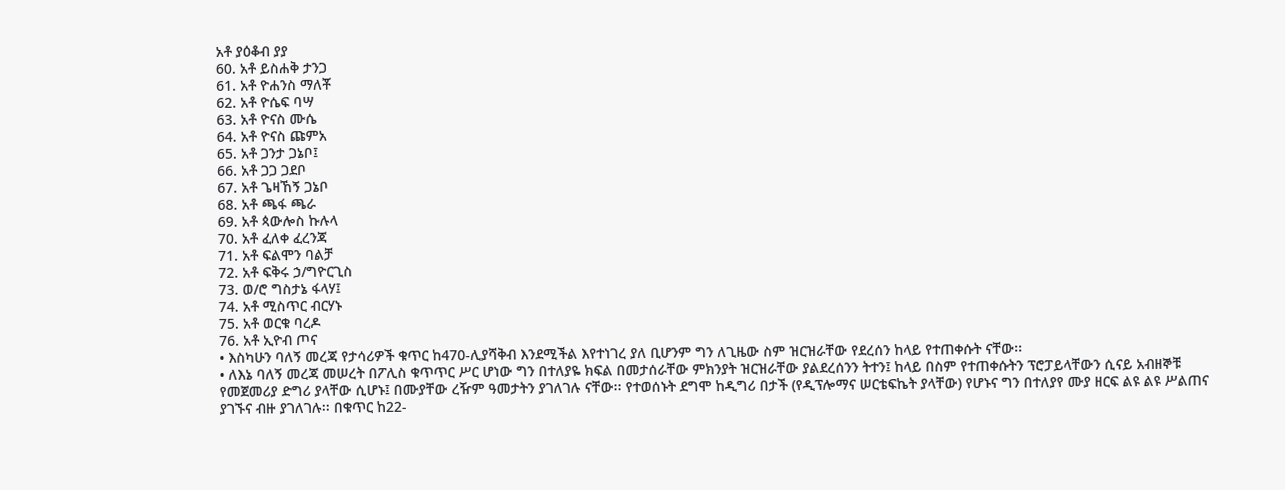አቶ ያዕቆብ ያያ
60. አቶ ይስሐቅ ታንጋ
61. አቶ ዮሐንስ ማለቾ
62. አቶ ዮሴፍ ባሣ
63. አቶ ዮናስ ሙሴ
64. አቶ ዮናስ ጩምአ
65. አቶ ጋንታ ጋኔቦ፤
66. አቶ ጋጋ ጋደቦ
67. አቶ ጌዛኸኝ ጋኔቦ
68. አቶ ጫፋ ጫራ
69. አቶ ጳውሎስ ኩሉላ
70. አቶ ፈለቀ ፈረንጃ
71. አቶ ፍልሞን ባልቻ
72. አቶ ፍቅሩ ኃ/ግዮርጊስ
73. ወ/ሮ ግስታኔ ፋላሃ፤
74. አቶ ሚስጥር ብርሃኑ
75. አቶ ወርቁ ባረዶ
76. አቶ ኢዮብ ጦና
• እስካሁን ባለኝ መረጃ የታሳሪዎች ቁጥር ከ470-ሊያሻቅብ እንደሚችል እየተነገረ ያለ ቢሆንም ግን ለጊዜው ስም ዝርዝራቸው የደረሰን ከላይ የተጠቀሱት ናቸው፡፡
• ለእኔ ባለኝ መረጃ መሠረት በፖሊስ ቁጥጥር ሥር ሆነው ግን በተለያዬ ክፍል በመታሰራቸው ምክንያት ዝርዝራቸው ያልደረሰንን ትተን፤ ከላይ በስም የተጠቀሱትን ፕሮፓይላቸውን ሲናይ አብዘኞቹ የመጀመሪያ ድግሪ ያላቸው ሲሆኑ፤ በሙያቸው ረዥም ዓመታትን ያገለገሉ ናቸው፡፡ የተወሰኑት ደግሞ ከዲግሪ በታች (የዲፕሎማና ሠርቴፍኬት ያላቸው) የሆኑና ግን በተለያየ ሙያ ዘርፍ ልዩ ልዩ ሥልጠና ያገኙና ብዙ ያገለገሉ፡፡ በቁጥር ከ22-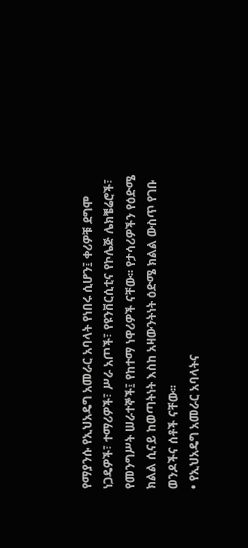የማያንሱ የኢህአዴግ አመራር አባላት የነበሩ ሲሆን፤ ቀሪዎቹ ደግሞ ነጋዴዎች፣ ተማሪዎች፣ ሥራ አጦች፣ የዩንቨርሲቲና የኮሌጅ ሌክቼሬሮች፣ የመንግሥት ሠራተኞች፤ የከተማ ነዋሪዎች ናቸው፡፡ የታሳሪዎችን የዕድሜ ክልል ሲናይ ከወጣትነት እስከ አዛውንትነት ዕድሜ ክልል ውስጥ የገቡ ወንዶችና ሰቶች ናቸው፡፡
• የኢህአዴግ አመራር አባላትና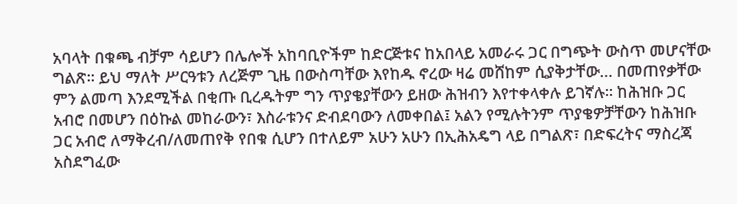አባላት በቁጫ ብቻም ሳይሆን በሌሎች አከባቢዮችም ከድርጅቱና ከአበላይ አመራሩ ጋር በግጭት ውስጥ መሆናቸው ግልጽ፡፡ ይህ ማለት ሥርዓቱን ለረጅም ጊዜ በውስጣቸው እየከዱ ኖረው ዛሬ መሸከም ሲያቅታቸው… በመጠየቃቸው ምን ልመጣ እንደሚችል በቂጡ ቢረዱትም ግን ጥያቄያቸውን ይዘው ሕዝብን እየተቀላቀሉ ይገኛሉ፡፡ ከሕዝቡ ጋር አብሮ በመሆን በዕኩል መከራውን፣ እስራቱንና ድብደባውን ለመቀበል፤ አልን የሚሉትንም ጥያቄዎቻቸውን ከሕዝቡ ጋር አብሮ ለማቅረብ/ለመጠየቅ የበቁ ሲሆን በተለይም አሁን አሁን በኢሕአዴግ ላይ በግልጽ፣ በድፍረትና ማስረጃ አስደግፈው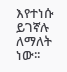እየተነሱ ይገኛሉ ለማለት ነው፡፡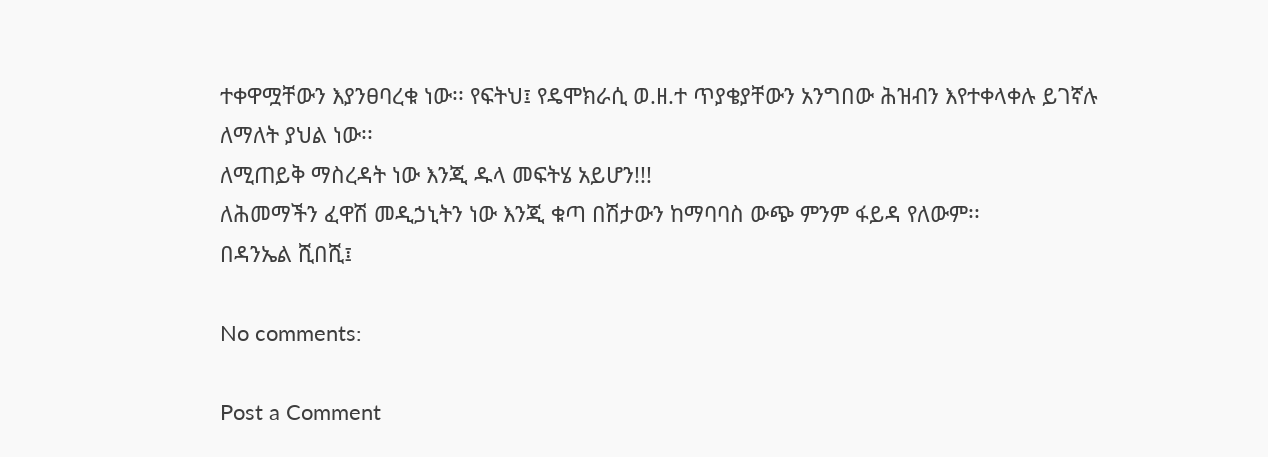ተቀዋሟቸውን እያንፀባረቁ ነው፡፡ የፍትህ፤ የዴሞክራሲ ወ.ዘ.ተ ጥያቄያቸውን አንግበው ሕዝብን እየተቀላቀሉ ይገኛሉ ለማለት ያህል ነው፡፡
ለሚጠይቅ ማስረዳት ነው እንጂ ዱላ መፍትሄ አይሆን!!!
ለሕመማችን ፈዋሽ መዲኃኒትን ነው እንጂ ቁጣ በሽታውን ከማባባስ ውጭ ምንም ፋይዳ የለውም፡፡
በዳንኤል ሺበሺ፤

No comments:

Post a Comment